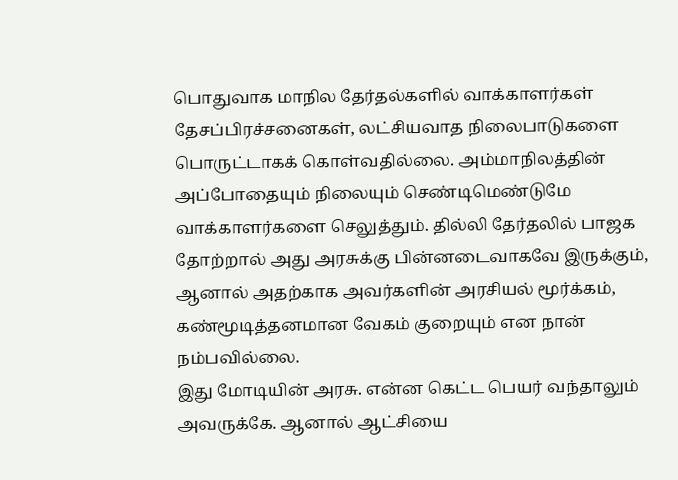பொதுவாக மாநில தேர்தல்களில் வாக்காளர்கள் தேசப்பிரச்சனைகள், லட்சியவாத நிலைபாடுகளை பொருட்டாகக் கொள்வதில்லை. அம்மாநிலத்தின் அப்போதையும் நிலையும் செண்டிமெண்டுமே வாக்காளர்களை செலுத்தும். தில்லி தேர்தலில் பாஜக தோற்றால் அது அரசுக்கு பின்னடைவாகவே இருக்கும், ஆனால் அதற்காக அவர்களின் அரசியல் மூர்க்கம், கண்மூடித்தனமான வேகம் குறையும் என நான் நம்பவில்லை.
இது மோடியின் அரசு. என்ன கெட்ட பெயர் வந்தாலும் அவருக்கே. ஆனால் ஆட்சியை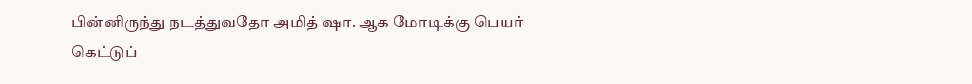பின்னிருந்து நடத்துவதோ அமித் ஷா. ஆக மோடிக்கு பெயர் கெட்டுப்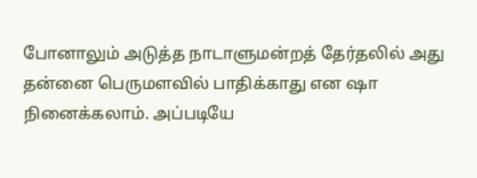போனாலும் அடுத்த நாடாளுமன்றத் தேர்தலில் அது தன்னை பெருமளவில் பாதிக்காது என ஷா நினைக்கலாம். அப்படியே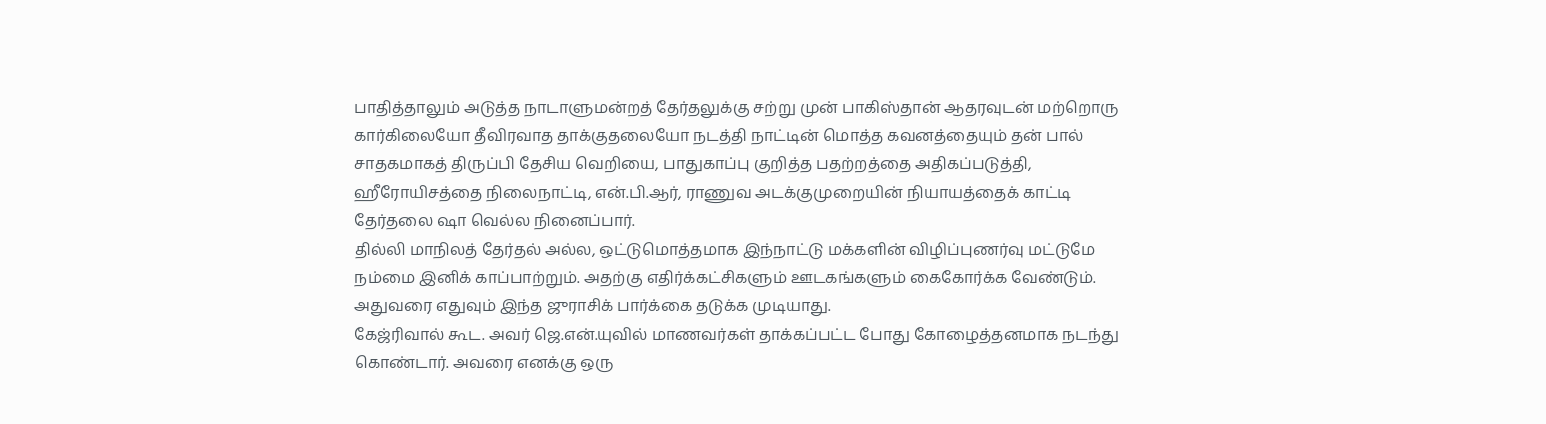பாதித்தாலும் அடுத்த நாடாளுமன்றத் தேர்தலுக்கு சற்று முன் பாகிஸ்தான் ஆதரவுடன் மற்றொரு கார்கிலையோ தீவிரவாத தாக்குதலையோ நடத்தி நாட்டின் மொத்த கவனத்தையும் தன் பால் சாதகமாகத் திருப்பி தேசிய வெறியை, பாதுகாப்பு குறித்த பதற்றத்தை அதிகப்படுத்தி, ஹீரோயிசத்தை நிலைநாட்டி, என்.பி.ஆர், ராணுவ அடக்குமுறையின் நியாயத்தைக் காட்டி தேர்தலை ஷா வெல்ல நினைப்பார்.
தில்லி மாநிலத் தேர்தல் அல்ல, ஒட்டுமொத்தமாக இந்நாட்டு மக்களின் விழிப்புணர்வு மட்டுமே நம்மை இனிக் காப்பாற்றும். அதற்கு எதிர்க்கட்சிகளும் ஊடகங்களும் கைகோர்க்க வேண்டும். அதுவரை எதுவும் இந்த ஜுராசிக் பார்க்கை தடுக்க முடியாது.
கேஜ்ரிவால் கூட. அவர் ஜெ.என்.யுவில் மாணவர்கள் தாக்கப்பட்ட போது கோழைத்தனமாக நடந்து கொண்டார். அவரை எனக்கு ஒரு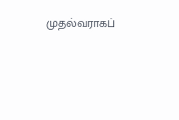முதல்வராகப்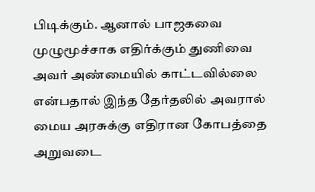பிடிக்கும். ஆனால் பாஜகவை முழுமூச்சாக எதிர்க்கும் துணிவை அவர் அண்மையில் காட்டவில்லை என்பதால் இந்த தேர்தலில் அவரால் மைய அரசுக்கு எதிரான கோபத்தை அறுவடை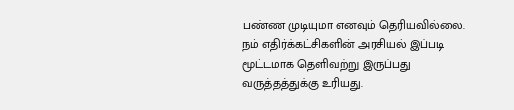பண்ண முடியுமா எனவும் தெரியவில்லை. நம் எதிர்க்கட்சிகளின் அரசியல் இப்படி மூட்டமாக தெளிவற்று இருப்பது வருத்தத்துக்கு உரியது.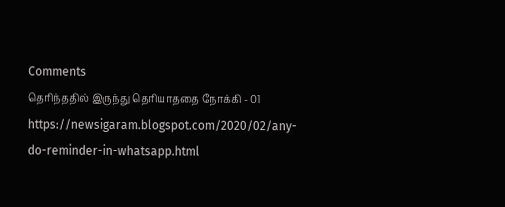Comments
தெரிந்ததில் இருந்து தெரியாததை நோக்கி - 01
https://newsigaram.blogspot.com/2020/02/any-do-reminder-in-whatsapp.html